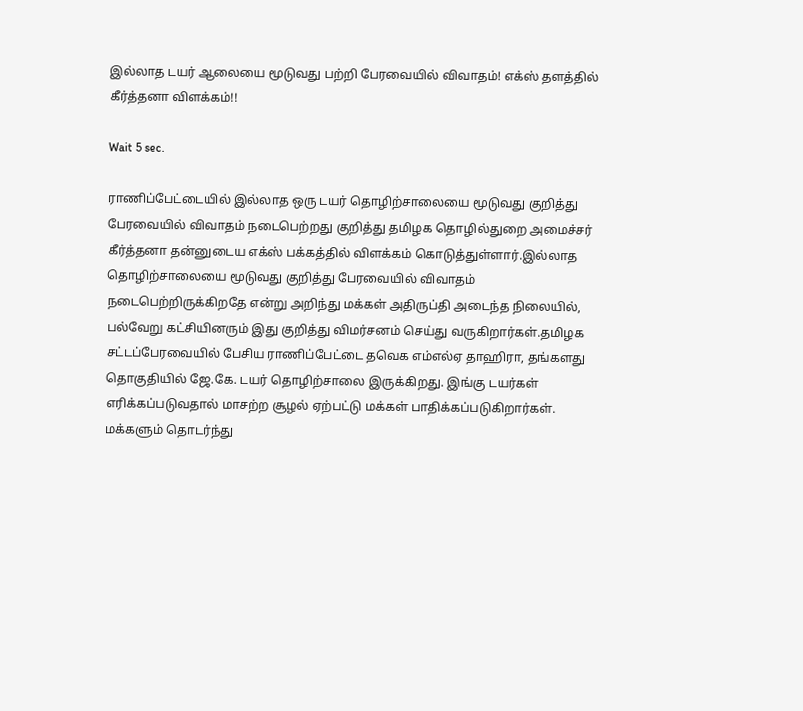இல்லாத டயர் ஆலையை மூடுவது பற்றி பேரவையில் விவாதம்! எக்ஸ் தளத்தில் கீர்த்தனா விளக்கம்!!

Wait 5 sec.

ராணிப்பேட்டையில் இல்லாத ஒரு டயர் தொழிற்சாலையை மூடுவது குறித்து பேரவையில் விவாதம் நடைபெற்றது குறித்து தமிழக தொழில்துறை அமைச்சர் கீர்த்தனா தன்னுடைய எக்ஸ் பக்கத்தில் விளக்கம் கொடுத்துள்ளார்.இல்லாத தொழிற்சாலையை மூடுவது குறித்து பேரவையில் விவாதம் நடைபெற்றிருக்கிறதே என்று அறிந்து மக்கள் அதிருப்தி அடைந்த நிலையில், பல்வேறு கட்சியினரும் இது குறித்து விமர்சனம் செய்து வருகிறார்கள்.தமிழக சட்டப்பேரவையில் பேசிய ராணிப்பேட்டை தவெக எம்எல்ஏ தாஹிரா, தங்களது தொகுதியில் ஜே.கே. டயர் தொழிற்சாலை இருக்கிறது. இங்கு டயர்கள் எரிக்கப்படுவதால் மாசற்ற சூழல் ஏற்பட்டு மக்கள் பாதிக்கப்படுகிறார்கள். மக்களும் தொடர்ந்து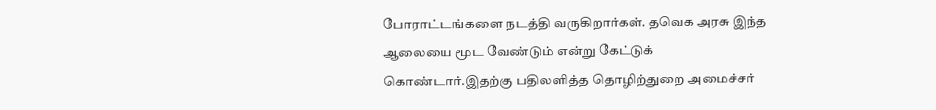போராட்டங்களை நடத்தி வருகிறார்கள். தவெக அரசு இந்த ஆலையை மூட வேண்டும் என்று கேட்டுக் கொண்டார்.இதற்கு பதிலளித்த தொழிற்துறை அமைச்சர்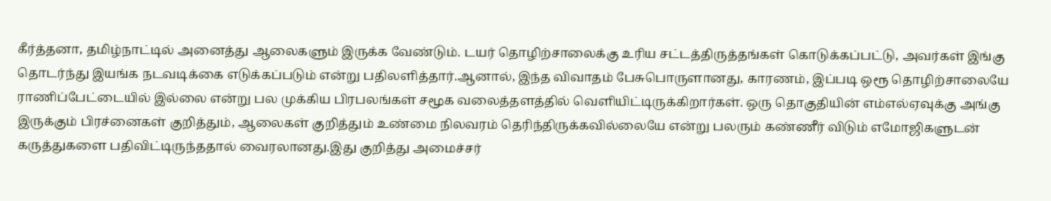கீர்த்தனா, தமிழ்நாட்டில் அனைத்து ஆலைகளும் இருக்க வேண்டும். டயர் தொழிற்சாலைக்கு உரிய சட்டத்திருத்தங்கள் கொடுக்கப்பட்டு, அவர்கள் இங்கு தொடர்ந்து இயங்க நடவடிக்கை எடுக்கப்படும் என்று பதிலளித்தார்.ஆனால், இந்த விவாதம் பேசுபொருளானது, காரணம், இப்படி ஒரூ தொழிற்சாலையே ராணிப்பேட்டையில் இல்லை என்று பல முக்கிய பிரபலங்கள் சமூக வலைத்தளத்தில் வெளியிட்டிருக்கிறார்கள். ஒரு தொகுதியின் எம்எல்ஏவுக்கு அங்கு இருக்கும் பிரச்னைகள் குறித்தும், ஆலைகள் குறித்தும் உண்மை நிலவரம் தெரிந்திருக்கவில்லையே என்று பலரும் கண்ணீர் விடும் எமோஜிகளுடன் கருத்துகளை பதிவிட்டிருந்ததால் வைரலானது.இது குறித்து அமைச்சர்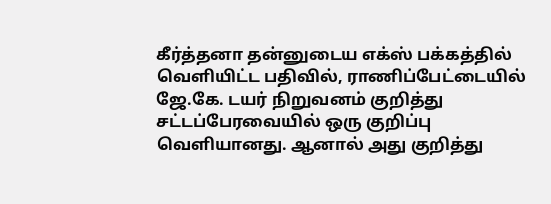கீர்த்தனா தன்னுடைய எக்ஸ் பக்கத்தில் வெளியிட்ட பதிவில், ராணிப்பேட்டையில் ஜே.கே. டயர் நிறுவனம் குறித்து சட்டப்பேரவையில் ஒரு குறிப்பு வெளியானது. ஆனால் அது குறித்து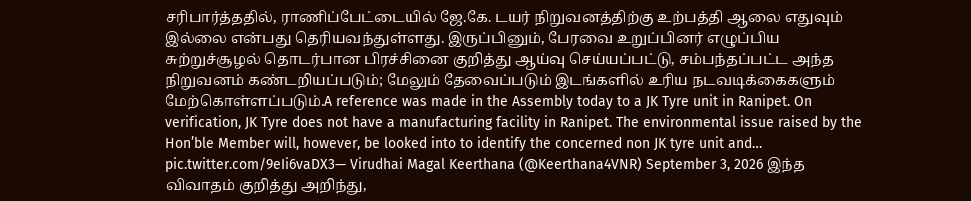சரிபார்த்ததில், ராணிப்பேட்டையில் ஜே.கே. டயர் நிறுவனத்திற்கு உற்பத்தி ஆலை எதுவும் இல்லை என்பது தெரியவந்துள்ளது. இருப்பினும், பேரவை உறுப்பினர் எழுப்பிய சுற்றுச்சூழல் தொடர்பான பிரச்சினை குறித்து ஆய்வு செய்யப்பட்டு, சம்பந்தப்பட்ட அந்த நிறுவனம் கண்டறியப்படும்; மேலும் தேவைப்படும் இடங்களில் உரிய நடவடிக்கைகளும் மேற்கொள்ளப்படும்.A reference was made in the Assembly today to a JK Tyre unit in Ranipet. On verification, JK Tyre does not have a manufacturing facility in Ranipet. The environmental issue raised by the Hon’ble Member will, however, be looked into to identify the concerned non JK tyre unit and… pic.twitter.com/9eIi6vaDX3— Virudhai Magal Keerthana (@Keerthana4VNR) September 3, 2026 இந்த விவாதம் குறித்து அறிந்து,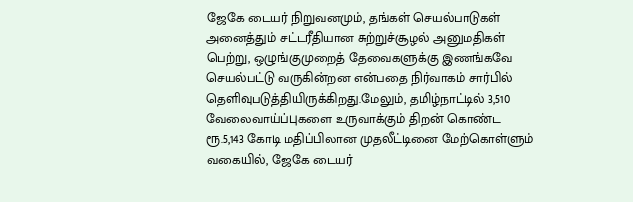ஜேகே டையர் நிறுவனமும், தங்கள் செயல்பாடுகள் அனைத்தும் சட்டரீதியான சுற்றுச்சூழல் அனுமதிகள் பெற்று, ஒழுங்குமுறைத் தேவைகளுக்கு இணங்கவே செயல்பட்டு வருகின்றன என்பதை நிர்வாகம் சார்பில் தெளிவுபடுத்தியிருக்கிறது.மேலும், தமிழ்நாட்டில் 3,510 வேலைவாய்ப்புகளை உருவாக்கும் திறன் கொண்ட ரூ.5,143 கோடி மதிப்பிலான முதலீட்டினை மேற்கொள்ளும் வகையில், ஜேகே டையர்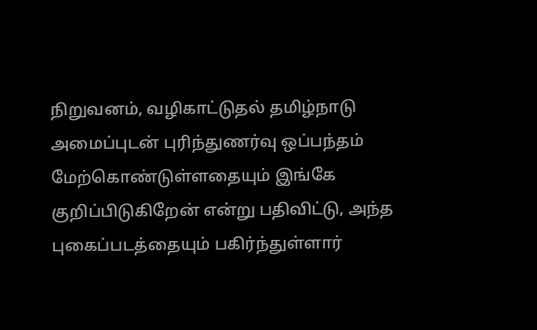நிறுவனம், வழிகாட்டுதல் தமிழ்நாடு அமைப்புடன் புரிந்துணர்வு ஒப்பந்தம் மேற்கொண்டுள்ளதையும் இங்கே குறிப்பிடுகிறேன் என்று பதிவிட்டு, அந்த புகைப்படத்தையும் பகிர்ந்துள்ளார்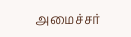அமைச்சர்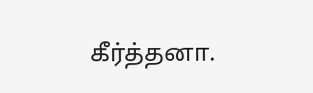கீர்த்தனா.